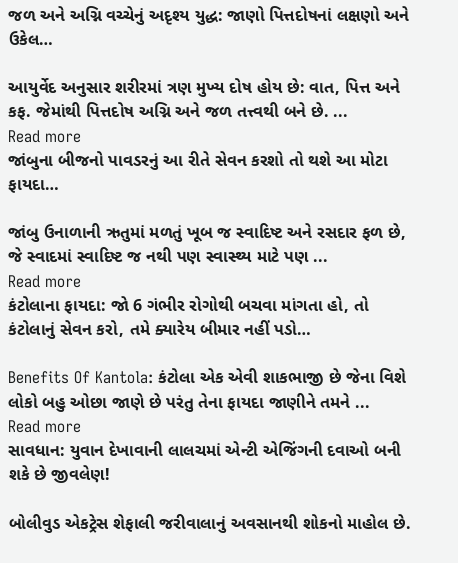જળ અને અગ્નિ વચ્ચેનું અદૃશ્ય યુદ્ધ: જાણો પિત્તદોષનાં લક્ષણો અને ઉકેલ…

આયુર્વેદ અનુસાર શરીરમાં ત્રણ મુખ્ય દોષ હોય છે: વાત, પિત્ત અને કફ. જેમાંથી પિત્તદોષ અગ્નિ અને જળ તત્ત્વથી બને છે. ...
Read more
જાંબુના બીજનો પાવડરનું આ રીતે સેવન કરશો તો થશે આ મોટા ફાયદા…

જાંબુ ઉનાળાની ઋતુમાં મળતું ખૂબ જ સ્વાદિષ્ટ અને રસદાર ફળ છે, જે સ્વાદમાં સ્વાદિષ્ટ જ નથી પણ સ્વાસ્થ્ય માટે પણ ...
Read more
કંટોલાના ફાયદા: જો 6 ગંભીર રોગોથી બચવા માંગતા હો, તો કંટોલાનું સેવન કરો, તમે ક્યારેય બીમાર નહીં પડો…

Benefits Of Kantola: કંટોલા એક એવી શાકભાજી છે જેના વિશે લોકો બહુ ઓછા જાણે છે પરંતુ તેના ફાયદા જાણીને તમને ...
Read more
સાવધાન: યુવાન દેખાવાની લાલચમાં એન્ટી એજિંગની દવાઓ બની શકે છે જીવલેણ!

બોલીવુડ એકટ્રેસ શેફાલી જરીવાલાનું અવસાનથી શોકનો માહોલ છે.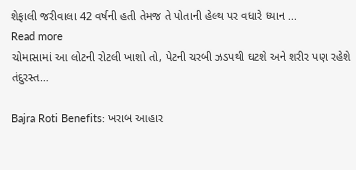શેફાલી જરીવાલા 42 વર્ષની હતી તેમજ તે પોતાની હેલ્થ પર વધારે ધ્યાન ...
Read more
ચોમાસામાં આ લોટની રોટલી ખાશો તો, પેટની ચરબી ઝડપથી ઘટશે અને શરીર પણ રહેશે તંદુરસ્ત…

Bajra Roti Benefits: ખરાબ આહાર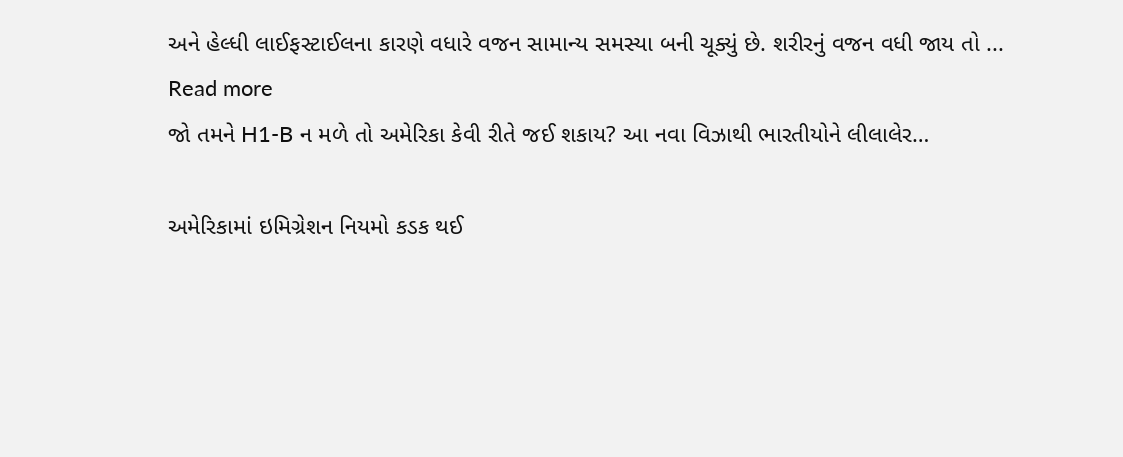અને હેલ્ધી લાઈફસ્ટાઈલના કારણે વધારે વજન સામાન્ય સમસ્યા બની ચૂક્યું છે. શરીરનું વજન વધી જાય તો ...
Read more
જો તમને H1-B ન મળે તો અમેરિકા કેવી રીતે જઈ શકાય? આ નવા વિઝાથી ભારતીયોને લીલાલેર…

અમેરિકામાં ઇમિગ્રેશન નિયમો કડક થઈ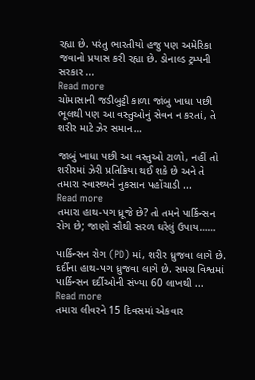રહ્યા છે. પરંતુ ભારતીયો હજુ પણ અમેરિકા જવાનો પ્રયાસ કરી રહ્યા છે. ડોનાલ્ડ ટ્રમ્પની સરકાર ...
Read more
ચોમાસાની જડીબુટ્ટી કાળા જાંબુ ખાધા પછી ભૂલથી પણ આ વસ્તુઓનું સેવન ન કરતાં, તે શરીર માટે ઝેર સમાન…

જાબું ખાધા પછી આ વસ્તુઓ ટાળો, નહીં તો શરીરમાં ઝેરી પ્રતિક્રિયા થઈ શકે છે અને તે તમારા સ્વાસ્થ્યને નુકસાન પહોંચાડી ...
Read more
તમારા હાથ-પગ ધ્રૂજે છે? તો તમને પાર્કિન્સન રોગ છે; જાણો સૌથી સરળ ઘરેલું ઉપાય……

પાર્કિન્સન રોગ (PD) માં, શરીર ધ્રુજવા લાગે છે. દર્દીના હાથ-પગ ધ્રુજવા લાગે છે. સમગ્ર વિશ્વમાં પાર્કિન્સન દર્દીઓની સંખ્યા 60 લાખથી ...
Read more
તમારા લીવરને 15 દિવસમાં એકવાર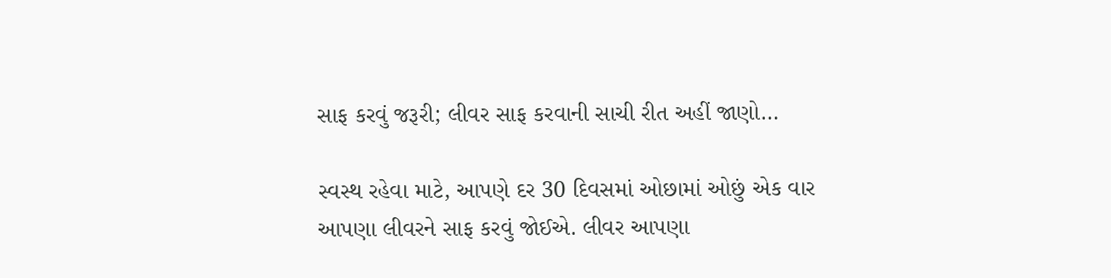સાફ કરવું જરૂરી; લીવર સાફ કરવાની સાચી રીત અહીં જાણો…

સ્વસ્થ રહેવા માટે, આપણે દર 30 દિવસમાં ઓછામાં ઓછું એક વાર આપણા લીવરને સાફ કરવું જોઈએ. લીવર આપણા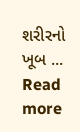શરીરનો ખૂબ ...
Read more